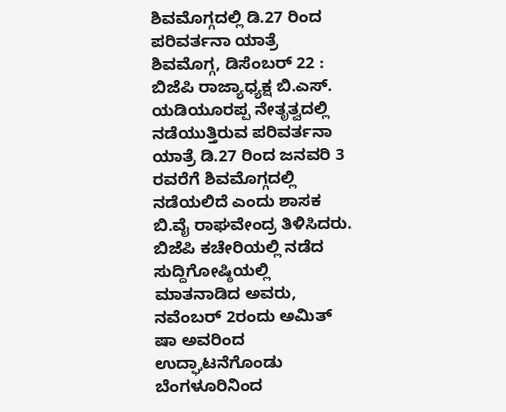ಶಿವಮೊಗ್ಗದಲ್ಲಿ ಡಿ.27 ರಿಂದ ಪರಿವರ್ತನಾ ಯಾತ್ರೆ
ಶಿವಮೊಗ್ಗ, ಡಿಸೆಂಬರ್ 22 : ಬಿಜೆಪಿ ರಾಜ್ಯಾಧ್ಯಕ್ಷ ಬಿ.ಎಸ್. ಯಡಿಯೂರಪ್ಪ ನೇತೃತ್ವದಲ್ಲಿ ನಡೆಯುತ್ತಿರುವ ಪರಿವರ್ತನಾ ಯಾತ್ರೆ ಡಿ.27 ರಿಂದ ಜನವರಿ 3 ರವರೆಗೆ ಶಿವಮೊಗ್ಗದಲ್ಲಿ ನಡೆಯಲಿದೆ ಎಂದು ಶಾಸಕ ಬಿ.ವೈ ರಾಘವೇಂದ್ರ ತಿಳಿಸಿದರು.
ಬಿಜೆಪಿ ಕಚೇರಿಯಲ್ಲಿ ನಡೆದ ಸುದ್ದಿಗೋಷ್ಠಿಯಲ್ಲಿ ಮಾತನಾಡಿದ ಅವರು, ನವೆಂಬರ್ 2ರಂದು ಅಮಿತ್ ಷಾ ಅವರಿಂದ ಉದ್ಘಾಟನೆಗೊಂಡು ಬೆಂಗಳೂರಿನಿಂದ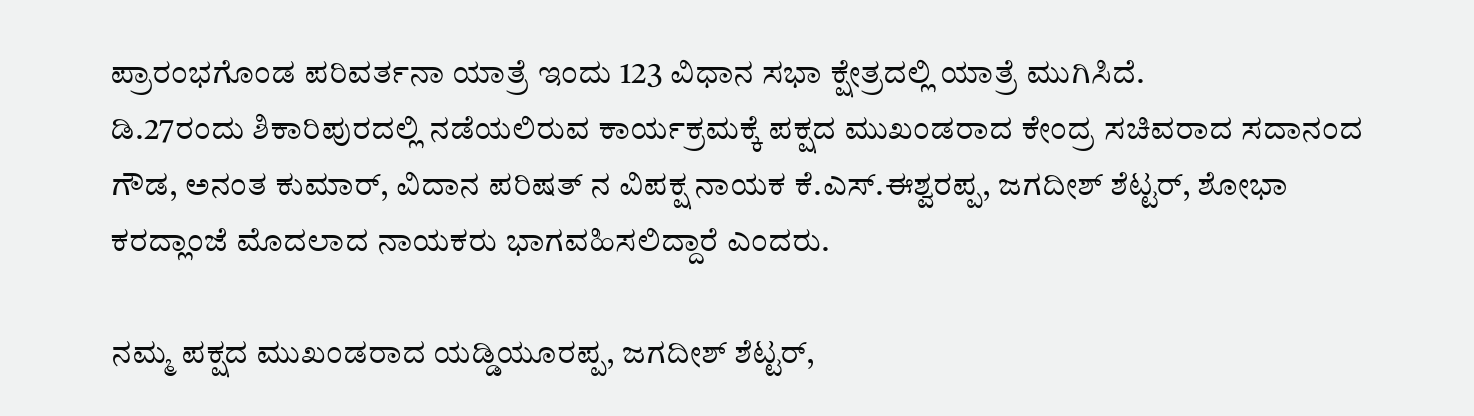ಪ್ರಾರಂಭಗೊಂಡ ಪರಿವರ್ತನಾ ಯಾತ್ರೆ ಇಂದು 123 ವಿಧಾನ ಸಭಾ ಕ್ಷೇತ್ರದಲ್ಲಿ ಯಾತ್ರೆ ಮುಗಿಸಿದೆ.
ಡಿ.27ರಂದು ಶಿಕಾರಿಪುರದಲ್ಲಿ ನಡೆಯಲಿರುವ ಕಾರ್ಯಕ್ರಮಕ್ಕೆ ಪಕ್ಷದ ಮುಖಂಡರಾದ ಕೇಂದ್ರ ಸಚಿವರಾದ ಸದಾನಂದ ಗೌಡ, ಅನಂತ ಕುಮಾರ್, ವಿದಾನ ಪರಿಷತ್ ನ ವಿಪಕ್ಷ ನಾಯಕ ಕೆ.ಎಸ್.ಈಶ್ವರಪ್ಪ, ಜಗದೀಶ್ ಶೆಟ್ಟರ್, ಶೋಭಾ ಕರದ್ಲಾಂಜೆ ಮೊದಲಾದ ನಾಯಕರು ಭಾಗವಹಿಸಲಿದ್ದಾರೆ ಎಂದರು.

ನಮ್ಮ ಪಕ್ಷದ ಮುಖಂಡರಾದ ಯಡ್ಡಿಯೂರಪ್ಪ, ಜಗದೀಶ್ ಶೆಟ್ಟರ್,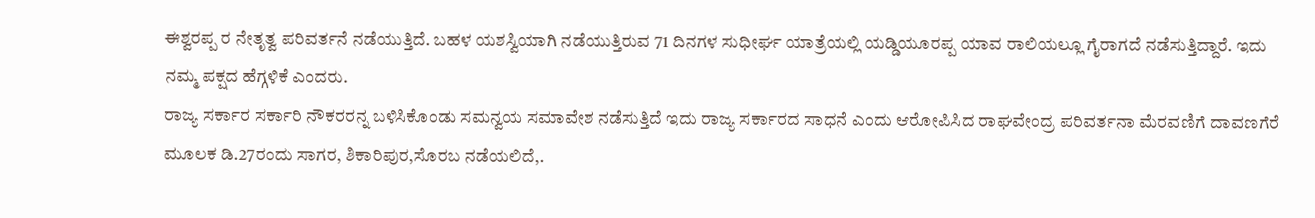ಈಶ್ವರಪ್ಪ ರ ನೇತೃತ್ವ ಪರಿವರ್ತನೆ ನಡೆಯುತ್ತಿದೆ. ಬಹಳ ಯಶಸ್ವಿಯಾಗಿ ನಡೆಯುತ್ತಿರುವ 71 ದಿನಗಳ ಸುಧೀರ್ಘ ಯಾತ್ರೆಯಲ್ಲಿ ಯಡ್ಡಿಯೂರಪ್ಪ ಯಾವ ರಾಲಿಯಲ್ಲೂ ಗೈರಾಗದೆ ನಡೆಸುತ್ತಿದ್ದಾರೆ. ಇದು ನಮ್ಮ ಪಕ್ಷದ ಹೆಗ್ಗಳಿಕೆ ಎಂದರು.
ರಾಜ್ಯ ಸರ್ಕಾರ ಸರ್ಕಾರಿ ನೌಕರರನ್ನ ಬಳಿಸಿಕೊಂಡು ಸಮನ್ವಯ ಸಮಾವೇಶ ನಡೆಸುತ್ತಿದೆ ಇದು ರಾಜ್ಯ ಸರ್ಕಾರದ ಸಾಧನೆ ಎಂದು ಆರೋಪಿಸಿದ ರಾಘವೇಂದ್ರ ಪರಿವರ್ತನಾ ಮೆರವಣಿಗೆ ದಾವಣಗೆರೆ ಮೂಲಕ ಡಿ.27ರಂದು ಸಾಗರ, ಶಿಕಾರಿಪುರ,ಸೊರಬ ನಡೆಯಲಿದೆ,.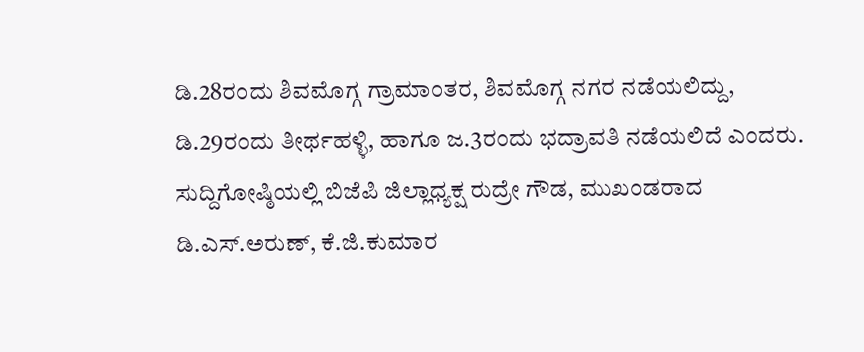ಡಿ.28ರಂದು ಶಿವಮೊಗ್ಗ ಗ್ರಾಮಾಂತರ, ಶಿವಮೊಗ್ಗ ನಗರ ನಡೆಯಲಿದ್ದು, ಡಿ.29ರಂದು ತೀರ್ಥಹಳ್ಳಿ, ಹಾಗೂ ಜ.3ರಂದು ಭದ್ರಾವತಿ ನಡೆಯಲಿದೆ ಎಂದರು. ಸುದ್ದಿಗೋಷ್ಠಿಯಲ್ಲಿ ಬಿಜೆಪಿ ಜಿಲ್ಲಾಧ್ಯಕ್ಷ ರುದ್ರೇ ಗೌಡ, ಮುಖಂಡರಾದ ಡಿ.ಎಸ್.ಅರುಣ್, ಕೆ.ಜಿ.ಕುಮಾರ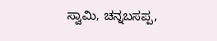ಸ್ವಾಮಿ, ಚನ್ನಬಸಪ್ಪ,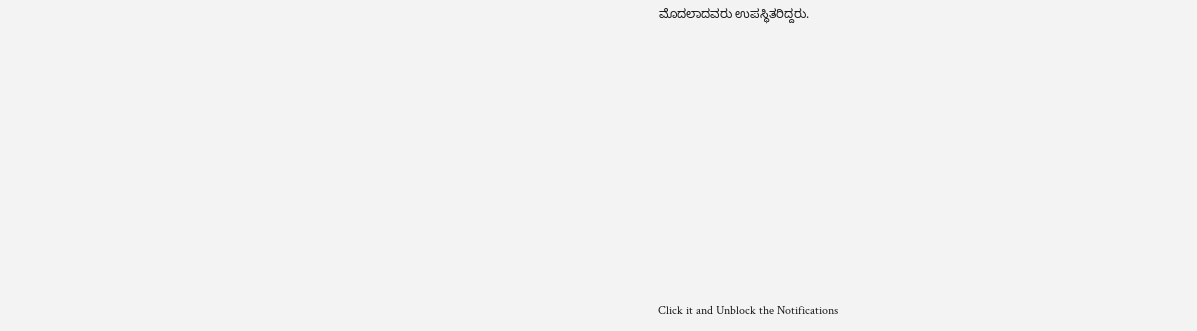ಮೊದಲಾದವರು ಉಪಸ್ಥಿತರಿದ್ದರು.












Click it and Unblock the Notifications